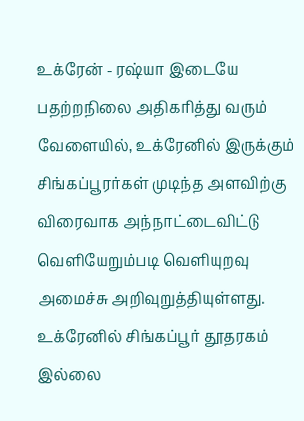உக்ரேன் - ரஷ்யா இடையே பதற்றநிலை அதிகரித்து வரும் வேளையில், உக்ரேனில் இருக்கும் சிங்கப்பூரர்கள் முடிந்த அளவிற்கு விரைவாக அந்நாட்டைவிட்டு வெளியேறும்படி வெளியுறவு அமைச்சு அறிவுறுத்தியுள்ளது.
உக்ரேனில் சிங்கப்பூர் தூதரகம் இல்லை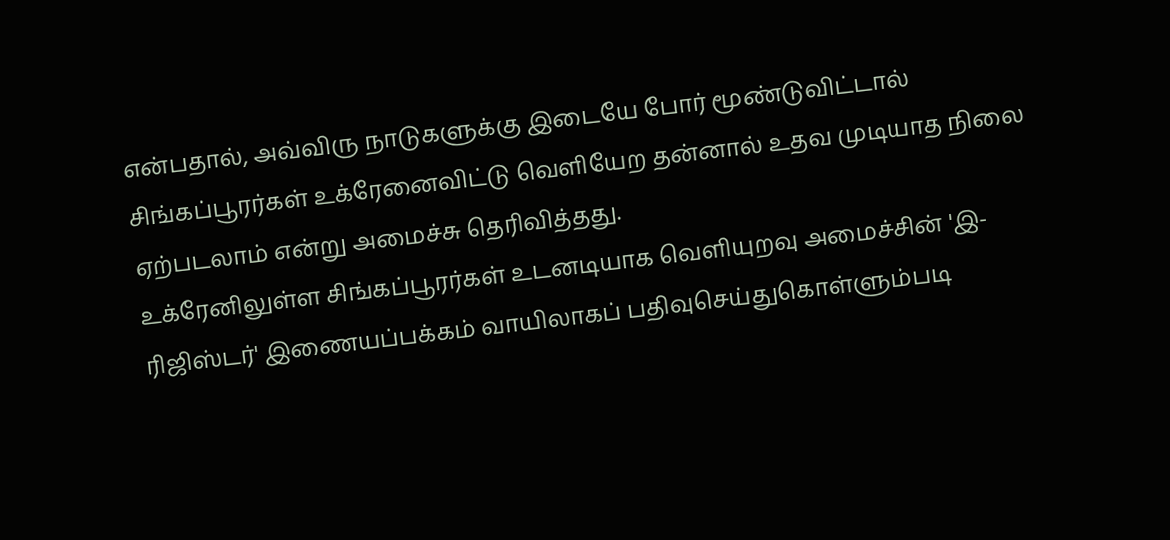என்பதால், அவ்விரு நாடுகளுக்கு இடையே போர் மூண்டுவிட்டால் சிங்கப்பூரர்கள் உக்ரேனைவிட்டு வெளியேற தன்னால் உதவ முடியாத நிலை ஏற்படலாம் என்று அமைச்சு தெரிவித்தது.
உக்ரேனிலுள்ள சிங்கப்பூரர்கள் உடனடியாக வெளியுறவு அமைச்சின் 'இ-ரிஜிஸ்டர்' இணையப்பக்கம் வாயிலாகப் பதிவுசெய்துகொள்ளும்படி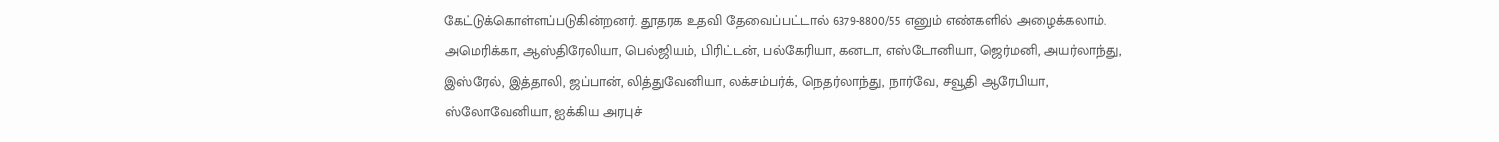கேட்டுக்கொள்ளப்படுகின்றனர். தூதரக உதவி தேவைப்பட்டால் 6379-8800/55 எனும் எண்களில் அழைக்கலாம்.
அமெரிக்கா, ஆஸ்திரேலியா, பெல்ஜியம், பிரிட்டன், பல்கேரியா, கனடா, எஸ்டோனியா, ஜெர்மனி, அயர்லாந்து, இஸ்ரேல், இத்தாலி, ஜப்பான், லித்துவேனியா, லக்சம்பர்க், நெதர்லாந்து, நார்வே, சவூதி ஆரேபியா, ஸ்லோவேனியா, ஐக்கிய அரபுச்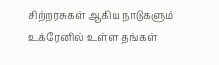சிற்றரசுகள் ஆகிய நாடுகளும் உக்ரேனில் உள்ள தங்கள்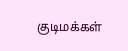குடிமக்கள்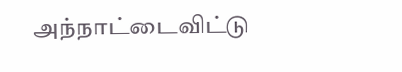அந்நாட்டைவிட்டு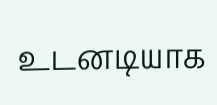உடனடியாக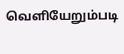வெளியேறும்படி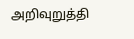அறிவுறுத்தி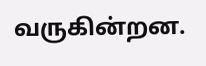வருகின்றன.